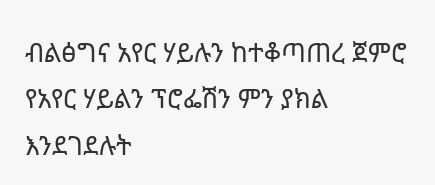ብልፅግና አየር ሃይሉን ከተቆጣጠረ ጀምሮ የአየር ሃይልን ፕሮፌሽን ምን ያክል እንደገደሉት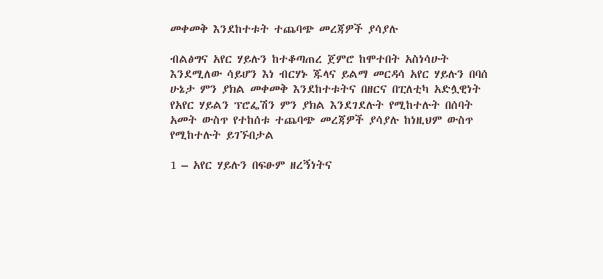መቀመቅ እንደከተቱት ተጨባጭ መረጃዎች ያሳያሉ

ብልፅግና አየር ሃይሉን ከተቆጣጠረ ጀምሮ ከሞተበት አስነሳሁት እንደሚለው ሳይሆን እነ ብርሃኑ ጁላና ይልማ መርዳሳ አየር ሃይሉን በባሰ ሁኔታ ምን ያክል መቀመቅ እንደከተቱትና በዘርና በፒለቲካ አድሏዊነት የአየር ሃይልን ፕሮፌሽን ምን ያክል እንደገደሉት የሚከተሉት በሰባት አመት ውስጥ የተከሰቱ ተጨባጭ መረጃዎች ያሳያሉ ከነዚህም ውስጥ የሚከተሉት ይገኙበታል

1 – አየር ሃይሉን በፍፁም ዘረኝነትና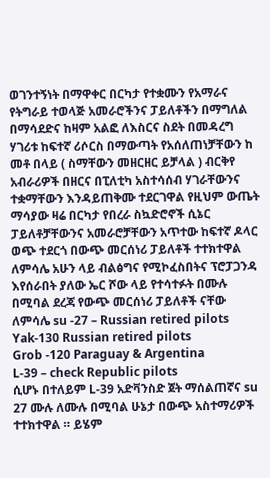ወገንተኝነት በማዋቀር በርካታ የተቋሙን የአማራና የትግራይ ተወላጅ አመራሮችንና ፓይለቶችን በማግለል በማሳደድና ከዛም አልፎ ለእስርና ስደት በመዳረግ ሃገሪቱ ከፍተኛ ሪሶርስ በማውጣት የአሰለጠነቻቸውን ከ መቶ በላይ ( ስማቸውን መዘርዘር ይቻላል ) ብርቅየ አብራሪዎች በዘርና በፒለቲካ አስተሳሰብ ሃገራቸውንና ተቋማቸውን እንዳይጠቅሙ ተደርገዋል የዚህም ውጤት ማሳያው ዛሬ በርካታ የበረራ ስኳድሮኖች ሲኔር ፓይለቶቻቸውንና አመራሮቻቸውን አጥተው ከፍተኛ ዶላር ወጭ ተደርጎ በውጭ መርሰነሪ ፓይለቶች ተተክተዋል ለምሳሌ አሁን ላይ ብልፅግና የሚኮፈስበትና ፕሮፓጋንዳ እየሰራበት ያለው ኤር ሾው ላይ የተሳተፉት በሙሉ በሚባል ደረጃ የውጭ መርሰነሪ ፓይለቶች ናቸው
ለምሳሌ su -27 – Russian retired pilots
Yak-130 Russian retired pilots
Grob -120 Paraguay & Argentina
L-39 – check Republic pilots
ሲሆኑ በተለይም L-39 አድቫንስድ ጀት ማሰልጠኛና su 27 ሙሉ ለሙሉ በሚባል ሁኔታ በውጭ አስተማሪዎች ተተክተዋል ። ይሄም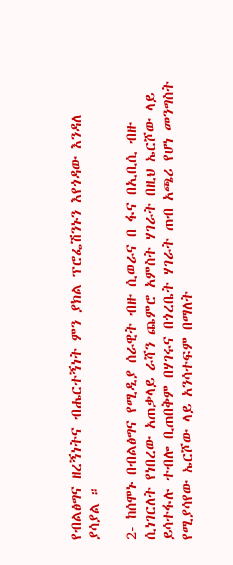የብልፅግና ዘረኝነትና ብሔርተኝነት ምን ያክል ፕሮፌሽንኑን እየጎዳው እንዳለ ያሳያል ።

2- ከሰሞኑ በብልፅግና የሚዲያ ሰራዊት ብዙ ሲወራና በ ፋና በኢቢሲ ብዙ ሲነገርለት የነበረው አጠቃላይ ራሻን ጨምሮ አምስት ሃገራት በዚህ ኤርሾው ላይ ይሳተፋሉ ተብሎ ቢጠበቅም በሃገሩና በጎረቤት ሃገራት ጠብ አጫሪ የሆነ መንግስት የሚያሳየው ኤርሾው ላይ አንሳተፍም በማለት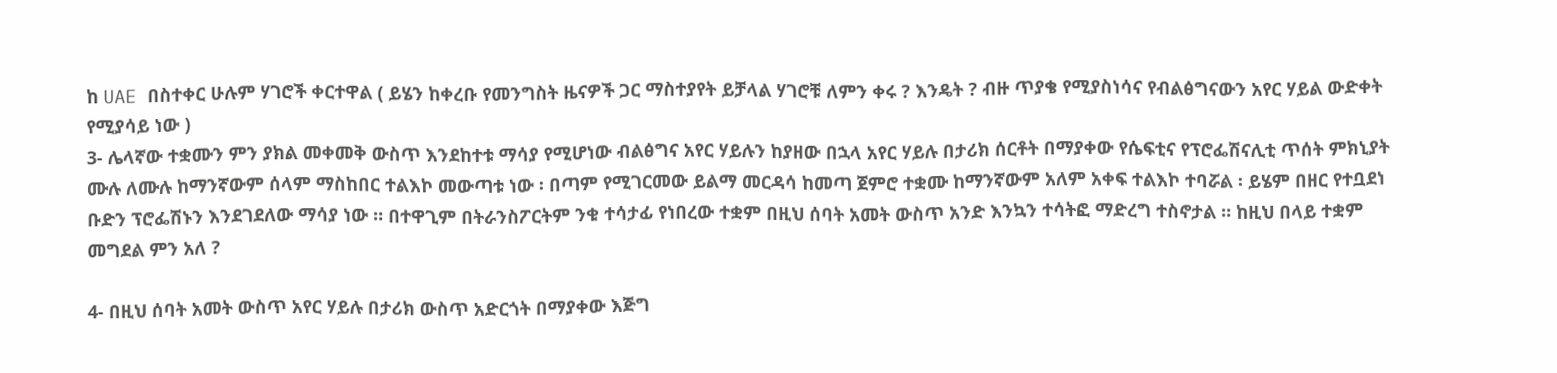ከ UAE በስተቀር ሁሉም ሃገሮች ቀርተዋል ( ይሄን ከቀረቡ የመንግስት ዜናዎች ጋር ማስተያየት ይቻላል ሃገሮቹ ለምን ቀሩ ? እንዴት ? ብዙ ጥያቄ የሚያስነሳና የብልፅግናውን አየር ሃይል ውድቀት የሚያሳይ ነው )
3- ሌላኛው ተቋሙን ምን ያክል መቀመቅ ውስጥ እንደከተቱ ማሳያ የሚሆነው ብልፅግና አየር ሃይሉን ከያዘው በኋላ አየር ሃይሉ በታሪክ ሰርቶት በማያቀው የሴፍቲና የፕሮፌሽናሊቲ ጥሰት ምክኒያት ሙሉ ለሙሉ ከማንኛውም ሰላም ማስከበር ተልእኮ መውጣቱ ነው ፡ በጣም የሚገርመው ይልማ መርዳሳ ከመጣ ጀምሮ ተቋሙ ከማንኛውም አለም አቀፍ ተልእኮ ተባሯል ፡ ይሄም በዘር የተቧደነ ቡድን ፕሮፌሽኑን እንደገደለው ማሳያ ነው ። በተዋጊም በትራንስፖርትም ንቁ ተሳታፊ የነበረው ተቋም በዚህ ሰባት አመት ውስጥ አንድ እንኳን ተሳትፎ ማድረግ ተስኖታል ። ከዚህ በላይ ተቋም መግደል ምን አለ ?

4- በዚህ ሰባት አመት ውስጥ አየር ሃይሉ በታሪክ ውስጥ አድርጎት በማያቀው እጅግ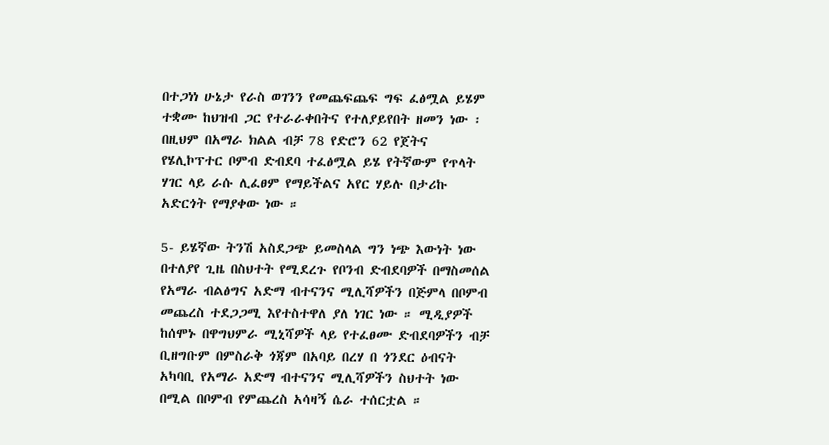በተጋነነ ሁኔታ የራስ ወገንን የመጨፍጨፍ ግፍ ፈፅሟል ይሄም ተቋሙ ከህዝብ ጋር የተራራቀበትና የተለያይየበት ዘመን ነው ፡ በዚህም በአማራ ክልል ብቻ 78 የድሮን 62 የጀትና የሄሊኮፕተር ቦምብ ድብደባ ተፈፅሟል ይሄ የትኛውም የጥላት ሃገር ላይ ራሱ ሊፈፀም የማይችልና አየር ሃይሉ በታሪኩ አድርጎት የማያቀው ነው ።

5- ይሄኛው ትንሽ አስደጋጭ ይመስላል ግን ነጭ እውነት ነው በተለያየ ጊዜ በስህተት የሚደረጉ የቦንብ ድብደባዎች በማስመሰል የአማራ ብልፅግና አድማ ብተናንና ሚሊሻዎችን በጅምላ በቦምብ መጨረስ ተደጋጋሚ እየተስተዋለ ያለ ነገር ነው ። ሚዲያዎች ከሰሞኑ በዋግህምራ ሚኒሻዎች ላይ የተፈፀሙ ድብደባዎችን ብቻ ቢዘግቡም በምስራቅ ጎጃም በአባይ በረሃ በ ጎንደር ዕብናት አካባቢ የአማራ አድማ ብተናንና ሚሊሻዎችን ስህተት ነው በሚል በቦምብ የምጨረስ አሳዛኝ ሴራ ተሰርቷል ።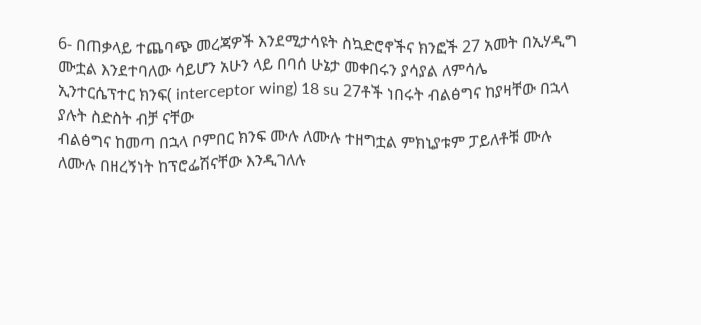6- በጠቃላይ ተጨባጭ መረጃዎች እንደሚታሳዩት ስኳድሮኖችና ክንፎች 27 አመት በኢሃዲግ ሙቷል እንደተባለው ሳይሆን አሁን ላይ በባሰ ሁኔታ መቀበሩን ያሳያል ለምሳሌ
ኢንተርሴፕተር ክንፍ( interceptor wing) 18 su 27ቶች ነበሩት ብልፅግና ከያዛቸው በኋላ ያሉት ስድስት ብቻ ናቸው
ብልፅግና ከመጣ በኋላ ቦምበር ክንፍ ሙሉ ለሙሉ ተዘግቷል ምክኒያቱም ፓይለቶቹ ሙሉ ለሙሉ በዘረኝነት ከፕሮፌሽናቸው እንዲገለሉ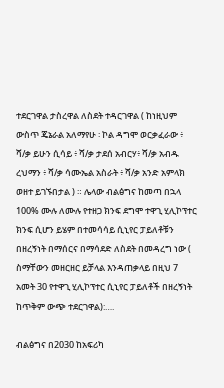ተደርገዋል ታስረዋል ለስደት ተዳርገዋል ( ከነዚህም ውስጥ ጄኔራል አለማየሁ ፡ ኮል ዳግሞ ወርቃፈራው ፥ ሻ/ቃ ይሁን ሲሳይ ፥ ሻ/ቃ ታደሰ አብርሃ፥ ሻ/ቃ አብዱ ረህማን ፥ ሻ/ቃ ሳሙኤል አስራት ፥ ሻ/ቃ አንድ አምላክ ወዘተ ይገኙበታል ) ። ሌላው ብልፅግና ከመጣ በኋላ 100% ሙሉ ለሙሉ የተዘጋ ክንፍ ደግሞ ተዋጊ ሂሊኮፕተር ክንፍ ሲሆን ይሄም በተመሳሳይ ሲኒየር ፓይለቶቹን በዘረኝነት በማሰርና በማሳደድ ለስደት በመዳረግ ነው ( ስማቸውን መዘርዘር ይቻላል እንዳጠቃላይ በዚህ 7 አመት 30 የተዋጊ ሂሊኮፕተር ሲኒየር ፓይለቶች በዘረኝነት ከጥቅም ውጭ ተደርገዋል):….

ብልፅግና በ2030 ከአፍሪካ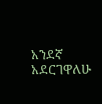አንደኛ አደርገዋለሁ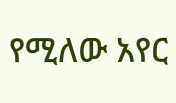የሚለው አየር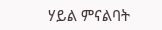ሃይል ምናልባት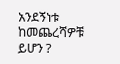አንደኝነቱ ከመጨረሻዎቹ ይሆን ?